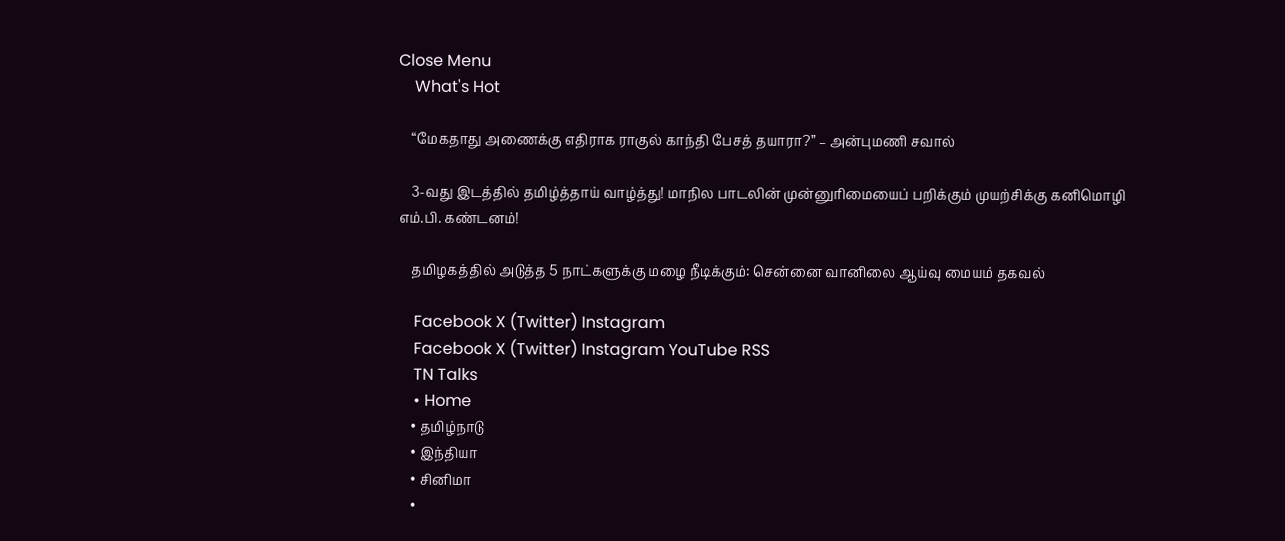Close Menu
    What's Hot

    “மேகதாது அணைக்கு எதிராக ராகுல் காந்தி பேசத் தயாரா?” – அன்புமணி சவால்

    3-வது இடத்தில் தமிழ்த்தாய் வாழ்த்து! மாநில பாடலின் முன்னுரிமையைப் பறிக்கும் முயற்சிக்கு கனிமொழி எம்.பி. கண்டனம்!

    தமிழகத்தில் அடுத்த 5 நாட்களுக்கு மழை நீடிக்கும்: சென்னை வானிலை ஆய்வு மையம் தகவல்

    Facebook X (Twitter) Instagram
    Facebook X (Twitter) Instagram YouTube RSS
    TN Talks
    • Home
    • தமிழ்நாடு
    • இந்தியா
    • சினிமா
    •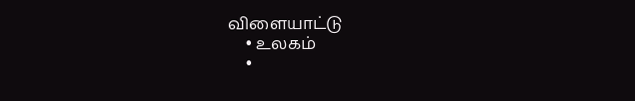விளையாட்டு
    • உலகம்
    •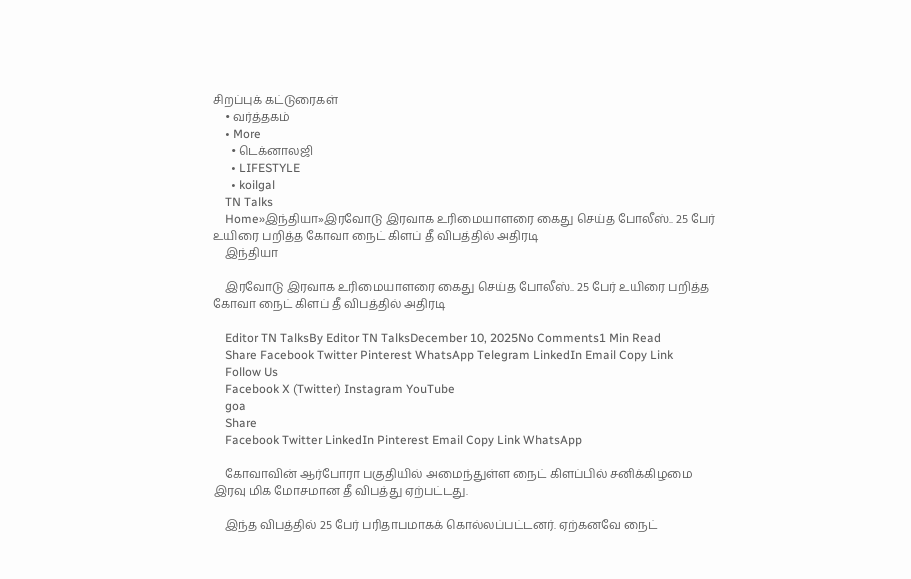சிறப்புக் கட்டுரைகள்
    • வர்த்தகம்
    • More
      • டெக்னாலஜி
      • LIFESTYLE
      • koilgal
    TN Talks
    Home»இந்தியா»இரவோடு இரவாக உரிமையாளரை கைது செய்த போலீஸ்.. 25 பேர் உயிரை பறித்த கோவா நைட் கிளப் தீ விபத்தில் அதிரடி
    இந்தியா

    இரவோடு இரவாக உரிமையாளரை கைது செய்த போலீஸ்.. 25 பேர் உயிரை பறித்த கோவா நைட் கிளப் தீ விபத்தில் அதிரடி

    Editor TN TalksBy Editor TN TalksDecember 10, 2025No Comments1 Min Read
    Share Facebook Twitter Pinterest WhatsApp Telegram LinkedIn Email Copy Link
    Follow Us
    Facebook X (Twitter) Instagram YouTube
    goa
    Share
    Facebook Twitter LinkedIn Pinterest Email Copy Link WhatsApp

    கோவாவின் ஆர்போரா பகுதியில் அமைந்துள்ள நைட் கிளப்பில் சனிக்கிழமை இரவு மிக மோசமான தீ விபத்து ஏற்பட்டது.

    இந்த விபத்தில் 25 பேர் பரிதாபமாகக் கொல்லப்பட்டனர். ஏற்கனவே நைட்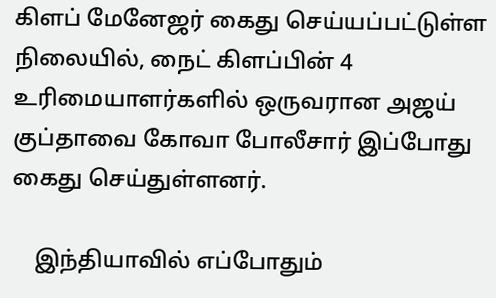கிளப் மேனேஜர் கைது செய்யப்பட்டுள்ள நிலையில், நைட் கிளப்பின் 4 உரிமையாளர்களில் ஒருவரான அஜய் குப்தாவை கோவா போலீசார் இப்போது கைது செய்துள்ளனர்.

    இந்தியாவில் எப்போதும்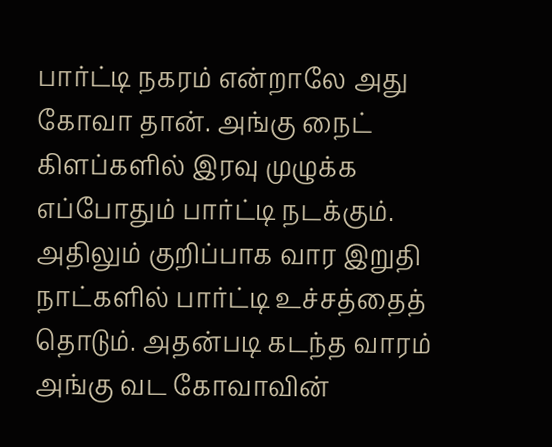பார்ட்டி நகரம் என்றாலே அது கோவா தான். அங்கு நைட் கிளப்களில் இரவு முழுக்க எப்போதும் பார்ட்டி நடக்கும். அதிலும் குறிப்பாக வார இறுதி நாட்களில் பார்ட்டி உச்சத்தைத் தொடும். அதன்படி கடந்த வாரம் அங்கு வட கோவாவின்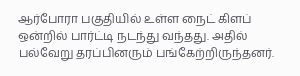ஆர்போரா பகுதியில் உள்ள நைட் கிளப் ஒன்றில் பார்ட்டி நடந்து வந்தது. அதில் பல்வேறு தரப்பினரும் பங்கேற்றிருந்தனர்.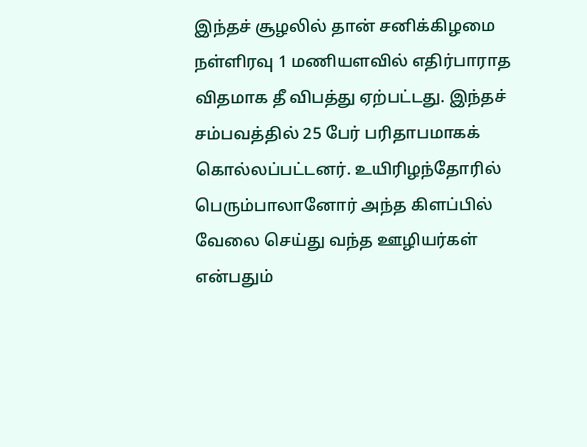இந்தச் சூழலில் தான் சனிக்கிழமை நள்ளிரவு 1 மணியளவில் எதிர்பாராத விதமாக தீ விபத்து ஏற்பட்டது. இந்தச் சம்பவத்தில் 25 பேர் பரிதாபமாகக் கொல்லப்பட்டனர். உயிரிழந்தோரில் பெரும்பாலானோர் அந்த கிளப்பில் வேலை செய்து வந்த ஊழியர்கள் என்பதும்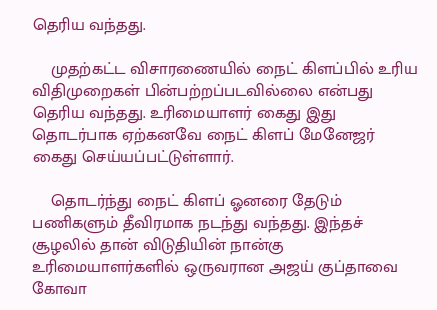தெரிய வந்தது.

    முதற்கட்ட விசாரணையில் நைட் கிளப்பில் உரிய விதிமுறைகள் பின்பற்றப்படவில்லை என்பது தெரிய வந்தது. உரிமையாளர் கைது இது தொடர்பாக ஏற்கனவே நைட் கிளப் மேனேஜர் கைது செய்யப்பட்டுள்ளார்.

    தொடர்ந்து நைட் கிளப் ஓனரை தேடும் பணிகளும் தீவிரமாக நடந்து வந்தது. இந்தச் சூழலில் தான் விடுதியின் நான்கு உரிமையாளர்களில் ஒருவரான அஜய் குப்தாவை கோவா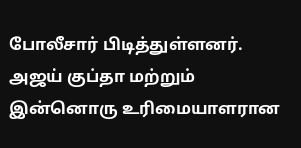போலீசார் பிடித்துள்ளனர். அஜய் குப்தா மற்றும் இன்னொரு உரிமையாளரான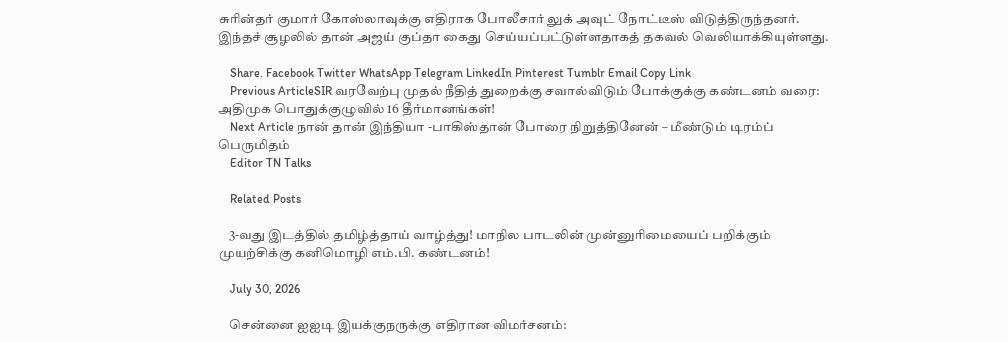சுரின்தர் குமார் கோஸ்லாவுக்கு எதிராக போலீசார் லுக் அவுட் நோட்டீஸ் விடுத்திருந்தனர். இந்தச் சூழலில் தான் அஜய் குப்தா கைது செய்யப்பட்டுள்ளதாகத் தகவல் வெலியாக்கியுள்ளது.

    Share. Facebook Twitter WhatsApp Telegram LinkedIn Pinterest Tumblr Email Copy Link
    Previous ArticleSIR வரவேற்பு முதல் நீதித் துறைக்கு சவால்விடும் போக்குக்கு கண்டனம் வரை: அதிமுக பொதுக்குழுவில் 16 தீர்மானங்கள்!
    Next Article நான் தான் இந்தியா -பாகிஸ்தான் போரை நிறுத்தினேன் – மீண்டும் டிரம்ப் பெருமிதம்
    Editor TN Talks

    Related Posts

    3-வது இடத்தில் தமிழ்த்தாய் வாழ்த்து! மாநில பாடலின் முன்னுரிமையைப் பறிக்கும் முயற்சிக்கு கனிமொழி எம்.பி. கண்டனம்!

    July 30, 2026

    சென்னை ஐஐடி இயக்குநருக்கு எதிரான விமர்சனம்: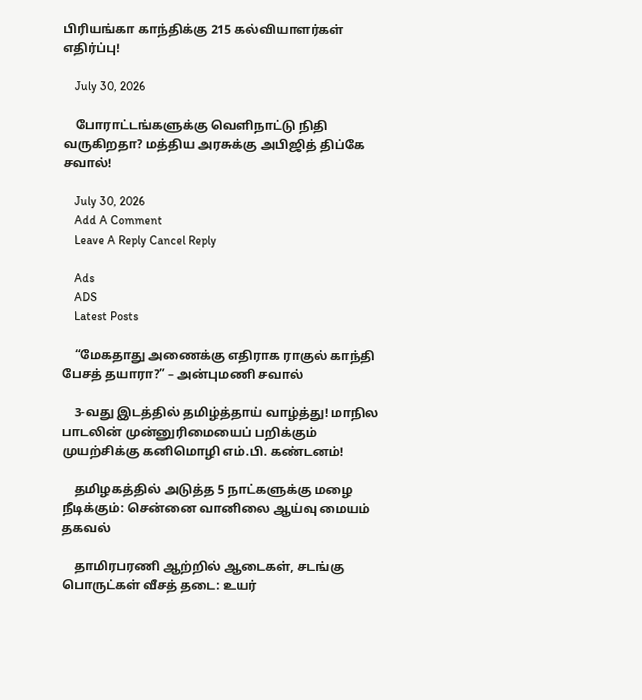பிரியங்கா காந்திக்கு 215 கல்வியாளர்கள் எதிர்ப்பு!

    July 30, 2026

    போராட்டங்களுக்கு வெளிநாட்டு நிதி வருகிறதா? மத்திய அரசுக்கு அபிஜித் திப்கே சவால்!

    July 30, 2026
    Add A Comment
    Leave A Reply Cancel Reply

    Ads
    ADS
    Latest Posts

    “மேகதாது அணைக்கு எதிராக ராகுல் காந்தி பேசத் தயாரா?” – அன்புமணி சவால்

    3-வது இடத்தில் தமிழ்த்தாய் வாழ்த்து! மாநில பாடலின் முன்னுரிமையைப் பறிக்கும் முயற்சிக்கு கனிமொழி எம்.பி. கண்டனம்!

    தமிழகத்தில் அடுத்த 5 நாட்களுக்கு மழை நீடிக்கும்: சென்னை வானிலை ஆய்வு மையம் தகவல்

    தாமிரபரணி ஆற்றில் ஆடைகள், சடங்கு பொருட்கள் வீசத் தடை: உயர்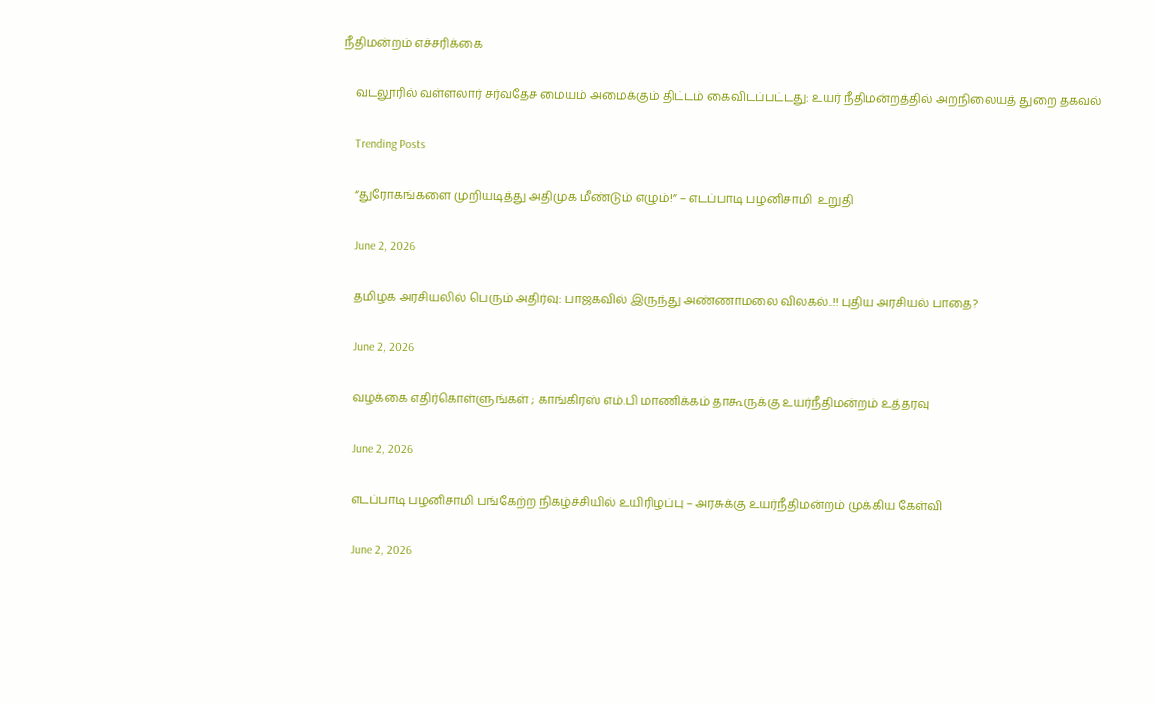நீதிமன்றம் எச்சரிக்கை

    வடலூரில் வள்ளலார் சர்வதேச மையம் அமைக்கும் திட்டம் கைவிடப்பட்டது: உயர் நீதிமன்றத்தில் அறநிலையத் துறை தகவல்

    Trending Posts

    “துரோகங்களை முறியடித்து அதிமுக மீண்டும் எழும்!” – எடப்பாடி பழனிசாமி  உறுதி

    June 2, 2026

    தமிழக அரசியலில் பெரும் அதிர்வு: பாஜகவில் இருந்து அண்ணாமலை விலகல்..!! புதிய அரசியல் பாதை?

    June 2, 2026

    வழக்கை எதிர்கொள்ளுங்கள் ; காங்கிரஸ் எம்.பி மாணிக்கம் தாகூருக்கு உயர்நீதிமன்றம் உத்தரவு

    June 2, 2026

    எடப்பாடி பழனிசாமி பங்கேற்ற நிகழ்ச்சியில் உயிரிழப்பு – அரசுக்கு உயர்நீதிமன்றம் முக்கிய கேள்வி

    June 2, 2026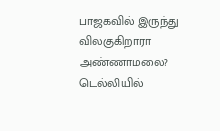பாஜகவில் இருந்து விலகுகிறாரா அண்ணாமலை? டெல்லியில்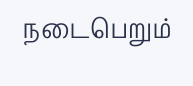நடைபெறும்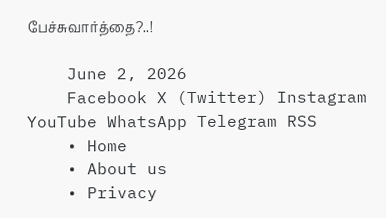பேச்சுவார்த்தை?..!

    June 2, 2026
    Facebook X (Twitter) Instagram YouTube WhatsApp Telegram RSS
    • Home
    • About us
    • Privacy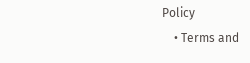Policy
    • Terms and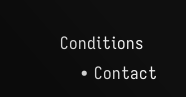Conditions
    • Contact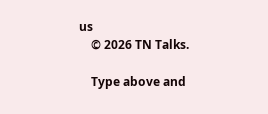us
    © 2026 TN Talks.

    Type above and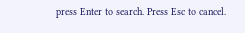press Enter to search. Press Esc to cancel.